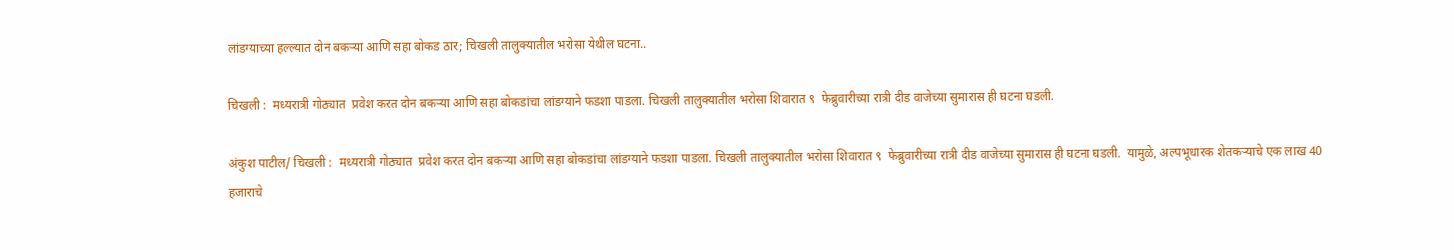लांडग्याच्या हल्ल्यात दोन बकऱ्या आणि सहा बोकड ठार; चिखली तालुक्यातील भरोसा येथील घटना..

चिखली :  मध्यरात्री गोठ्यात  प्रवेश करत दोन बकऱ्या आणि सहा बोकडांचा लांडग्याने फडशा पाडला. चिखली तालुक्यातील भरोसा शिवारात ९  फेब्रुवारीच्या रात्री दीड वाजेच्या सुमारास ही घटना घडली.

अंकुश पाटील/ चिखली :  मध्यरात्री गोठ्यात  प्रवेश करत दोन बकऱ्या आणि सहा बोकडांचा लांडग्याने फडशा पाडला. चिखली तालुक्यातील भरोसा शिवारात ९  फेब्रुवारीच्या रात्री दीड वाजेच्या सुमारास ही घटना घडली.  यामुळे, अल्पभूधारक शेतकऱ्याचे एक लाख 40 हजाराचे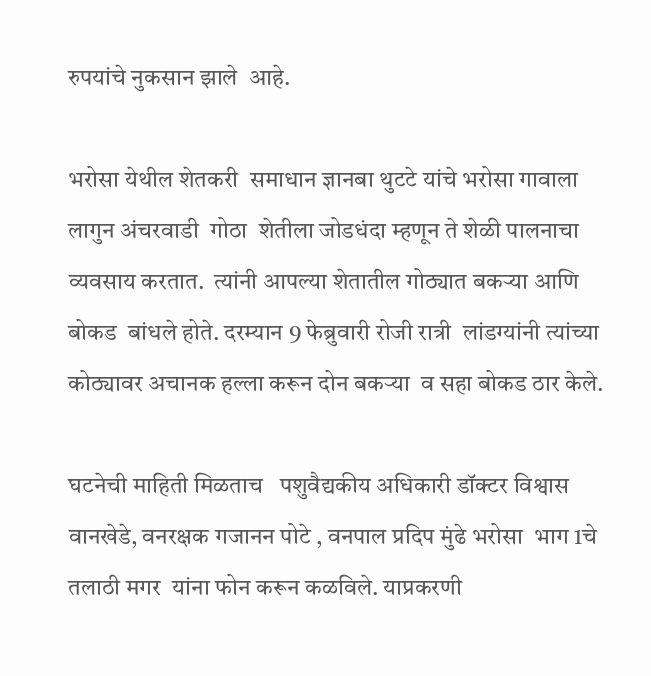रुपयांचे नुकसान झाले  आहे.

भरोसा येथील शेतकरी  समाधान ज्ञानबा थुटटे यांचे भरोसा गावाला लागुन अंचरवाडी  गोठा  शेतीला जोडधंदा म्हणून ते शेळी पालनाचा व्यवसाय करतात.  त्यांनी आपल्या शेतातील गोठ्यात बकऱ्या आणि बोकड  बांधले होते. दरम्यान 9 फेब्रुवारी रोजी रात्री  लांडग्यांनी त्यांच्या कोठ्यावर अचानक हल्ला करून दोन बकऱ्या  व सहा बोकड ठार केले.

घटनेची माहिती मिळताच   पशुवैद्यकीय अधिकारी डॉक्टर विश्वास वानखेडे, वनरक्षक गजानन पोटे , वनपाल प्रदिप मुंढे भरोसा  भाग 1चे तलाठी मगर  यांना फोन करून कळविले. याप्रकरणी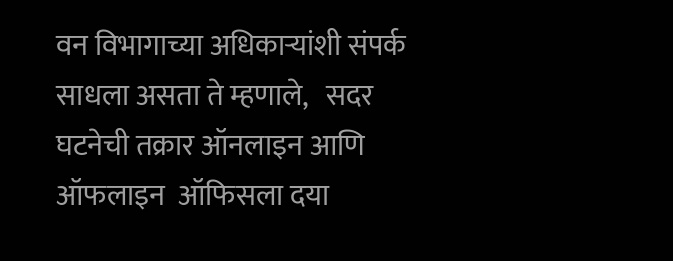वन विभागाच्या अधिकाऱ्यांशी संपर्क साधला असता ते म्हणाले,   सदर घटनेची तक्रार ऑनलाइन आणि ऑफलाइन  ऑफिसला दया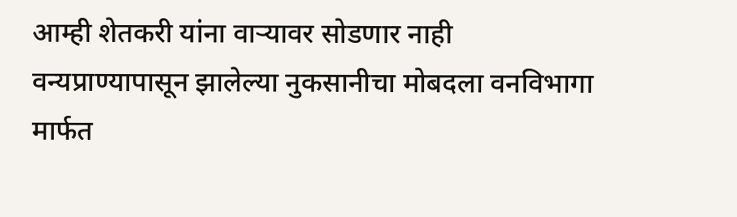आम्ही शेतकरी यांना वाऱ्यावर सोडणार नाही वन्यप्राण्यापासून झालेल्या नुकसानीचा मोबदला वनविभागा मार्फत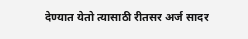देण्यात येतो त्यासाठी रीतसर अर्ज सादर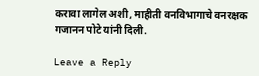करावा लागेल अशी, माहीती वनविभागाचे वनरक्षक गजानन पोटे यांनी दिली.

Leave a Reply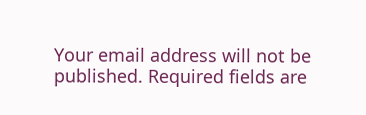Your email address will not be published. Required fields are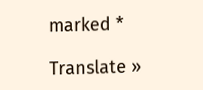marked *

Translate »